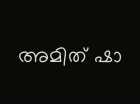അമിത് ഷാ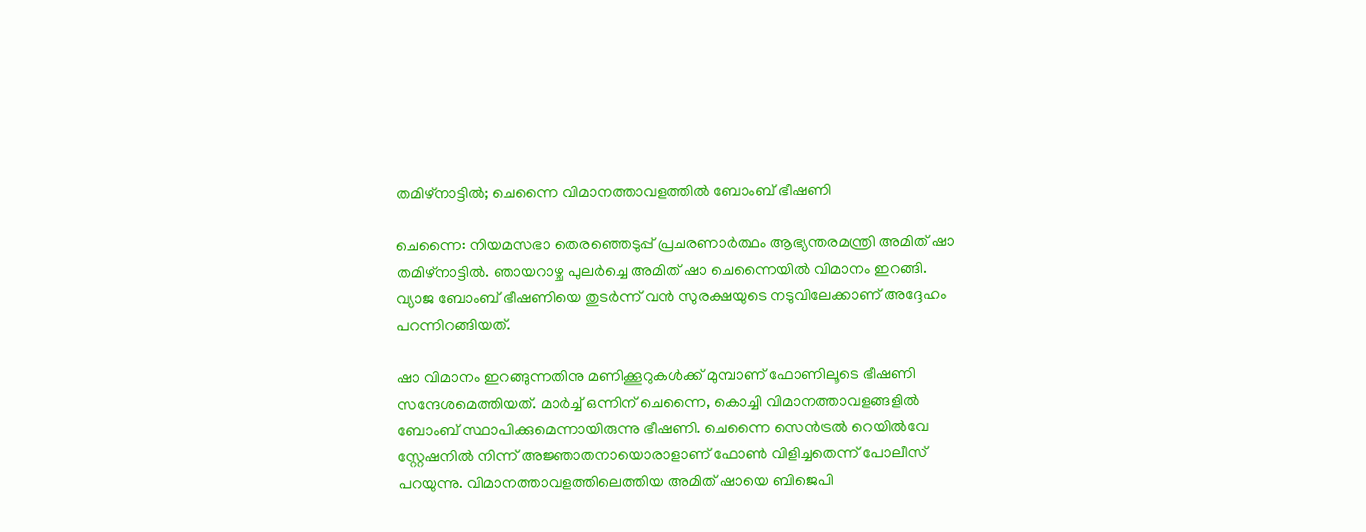തമിഴ്‌നാട്ടില്‍; ചെന്നൈ വിമാനത്താവളത്തില്‍ ബോംബ് ഭീഷണി

ചെന്നൈ: നിയമസഭാ തെരഞ്ഞെടുപ്പ് പ്രചരണാര്‍ത്ഥം ആഭ്യന്തരമന്ത്രി അമിത് ഷാ തമിഴ്‌നാട്ടില്‍. ഞായറാഴ്ച പുലര്‍ച്ചെ അമിത് ഷാ ചെന്നൈയില്‍ വിമാനം ഇറങ്ങി. വ്യാജ ബോംബ് ഭീഷണിയെ തുടര്‍ന്ന് വന്‍ സുരക്ഷയുടെ നടുവിലേക്കാണ് അദ്ദേഹം പറന്നിറങ്ങിയത്.

ഷാ വിമാനം ഇറങ്ങുന്നതിനു മണിക്കൂറുകള്‍ക്ക് മുമ്പാണ് ഫോണിലൂടെ ഭീഷണി സന്ദേശമെത്തിയത്. മാര്‍ച്ച് ഒന്നിന് ചെന്നൈ, കൊച്ചി വിമാനത്താവളങ്ങളില്‍ ബോംബ് സ്ഥാപിക്കുമെന്നായിരുന്നു ഭീഷണി. ചെന്നൈ സെന്‍ട്രല്‍ റെയില്‍വേ സ്റ്റേഷനില്‍ നിന്ന് അജ്ഞാതനായൊരാളാണ് ഫോണ്‍ വിളിച്ചതെന്ന് പോലീസ് പറയുന്നു. വിമാനത്താവളത്തിലെത്തിയ അമിത് ഷായെ ബിജെപി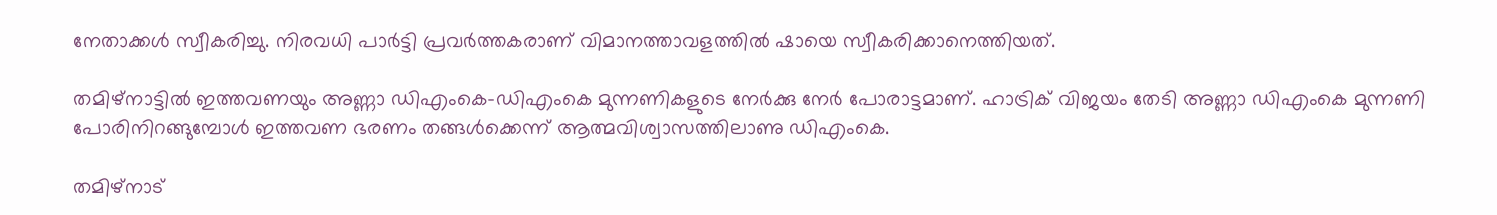നേതാക്കള്‍ സ്വീകരിച്ചു. നിരവധി പാര്‍ട്ടി പ്രവര്‍ത്തകരാണ് വിമാനത്താവളത്തില്‍ ഷായെ സ്വീകരിക്കാനെത്തിയത്.

തമിഴ്‌നാട്ടില്‍ ഇത്തവണയും അണ്ണാ ഡിഎംകെ-ഡിഎംകെ മുന്നണികളുടെ നേര്‍ക്കു നേര്‍ പോരാട്ടമാണ്. ഹാട്രിക് വിജയം തേടി അണ്ണാ ഡിഎംകെ മുന്നണി പോരിനിറങ്ങുമ്പോള്‍ ഇത്തവണ ഭരണം തങ്ങള്‍ക്കെന്ന് ആത്മവിശ്വാസത്തിലാണു ഡിഎംകെ.

തമിഴ്‌നാട്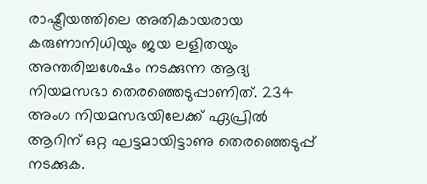രാഷ്ട്രീയത്തിലെ അതികായരായ കരുണാനിധിയും ജയ ലളിതയും അന്തരിച്ചശേഷം നടക്കുന്ന ആദ്യ നിയമസഭാ തെരഞ്ഞെടുപ്പാണിത്. 234 അംഗ നിയമസഭയിലേക്ക് ഏപ്രില്‍ ആറിന് ഒറ്റ ഘട്ടമായിട്ടാണു തെരഞ്ഞെടുപ്പ് നടക്കുക.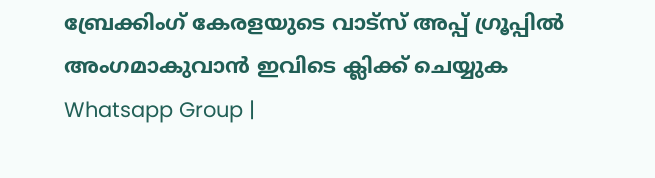ബ്രേക്കിംഗ് കേരളയുടെ വാട്സ് അപ്പ് ഗ്രൂപ്പിൽ അംഗമാകുവാൻ ഇവിടെ ക്ലിക്ക് ചെയ്യുക Whatsapp Group |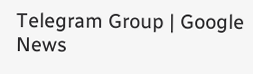Telegram Group | Google News